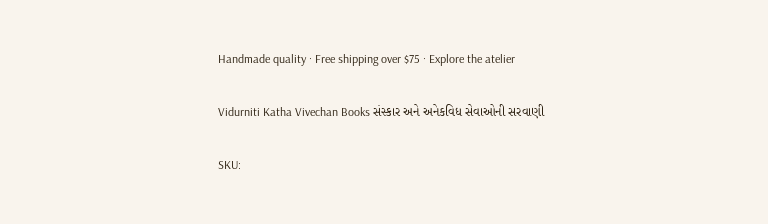Handmade quality · Free shipping over $75 · Explore the atelier

Vidurniti Katha Vivechan Books સંસ્કાર અને અનેકવિધ સેવાઓની સરવાણી

SKU: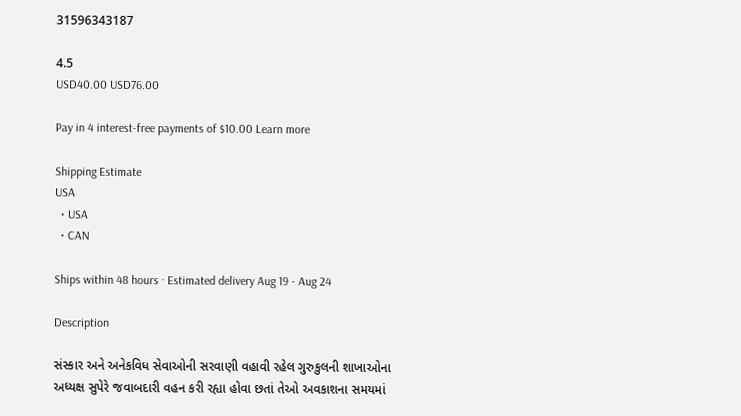31596343187

4.5
USD40.00 USD76.00

Pay in 4 interest-free payments of $10.00 Learn more

Shipping Estimate
USA
  • USA
  • CAN

Ships within 48 hours · Estimated delivery Aug 19 - Aug 24

Description

સંસ્કાર અને અનેકવિધ સેવાઓની સરવાણી વહાવી રહેલ ગુરુકુલની શાખાઓના અધ્યક્ષ સુપેરે જવાબદારી વહન કરી રહ્યા હોવા છતાં તેઓ અવકાશના સમયમાં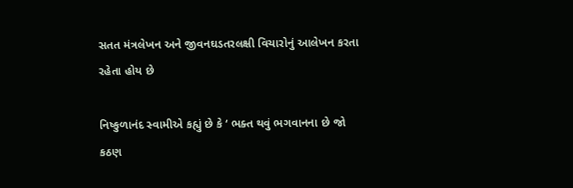સતત મંત્રલેખન અને જીવનઘડતરલક્ષી વિચારોનું આલેખન કરતા રહેતા હોય છે

નિષ્કુળાનંદ સ્વામીએ કહ્યું છે કે ‘ ભક્ત થવું ભગવાનના છે જો કઠણ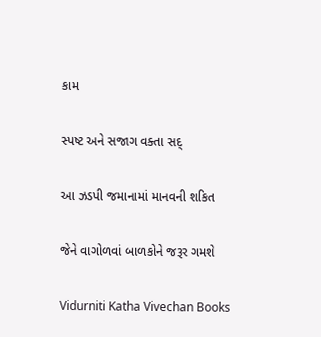કામ

સ્પષ્ટ અને સજાગ વક્તા સદ્

આ ઝડપી જમાનામાં માનવની શકિત

જેને વાગોળવાં બાળકોને જરૂર ગમશે

Vidurniti Katha Vivechan Books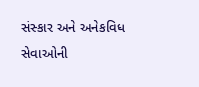સંસ્કાર અને અનેકવિધ સેવાઓની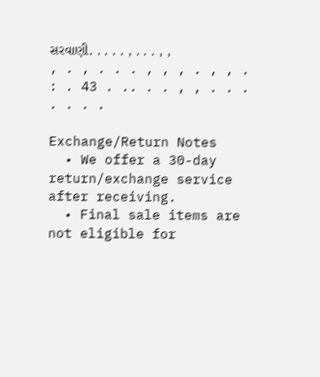સરવાણી. . . . . , . . . , , , . , . . . , , , . , , . : . 43 . .. . . , , . . . . . . .

Exchange/Return Notes
  • We offer a 30-day return/exchange service after receiving.
  • Final sale items are not eligible for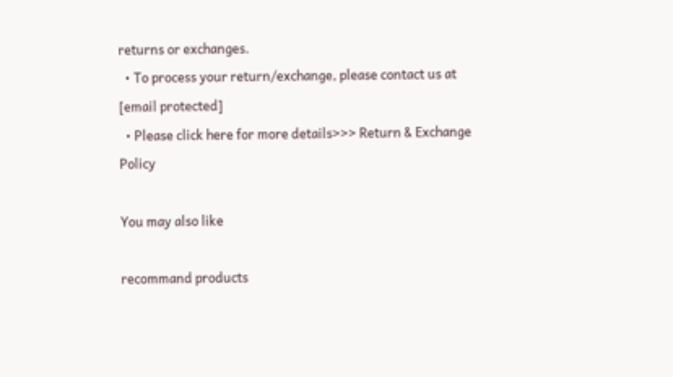returns or exchanges.
  • To process your return/exchange, please contact us at [email protected]
  • Please click here for more details>>> Return & Exchange Policy

You may also like

recommand products